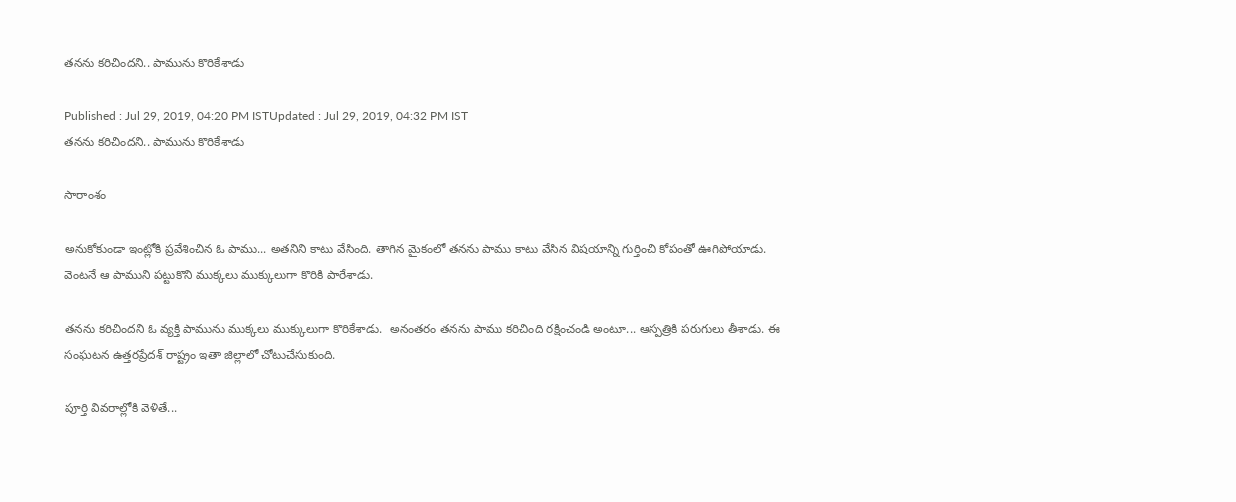తనను కరిచిందని.. పామును కొరికేశాడు

Published : Jul 29, 2019, 04:20 PM ISTUpdated : Jul 29, 2019, 04:32 PM IST
తనను కరిచిందని.. పామును కొరికేశాడు

సారాంశం

అనుకోకుండా ఇంట్లోకి ప్రవేశించిన ఓ పాము... అతనిని కాటు వేసింది. తాగిన మైకంలో తనను పాము కాటు వేసిన విషయాన్ని గుర్తించి కోపంతో ఊగిపోయాడు. వెంటనే ఆ పాముని పట్టుకొని ముక్కలు ముక్కులుగా కొరికి పారేశాడు.

తనను కరిచిందని ఓ వ్యక్తి పామును ముక్కలు ముక్కులుగా కొరికేశాడు.  అనంతరం తనను పాము కరిచింది రక్షించండి అంటూ... ఆస్పత్రికి పరుగులు తీశాడు. ఈ సంఘటన ఉత్తరప్రేదశ్ రాష్ట్రం ఇతా జిల్లాలో చోటుచేసుకుంది.

పూర్తి వివరాల్లోకి వెళితే...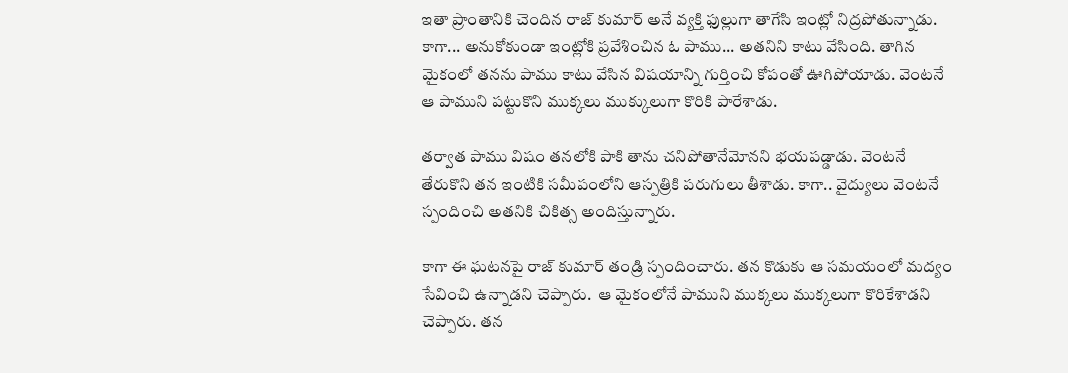ఇతా ప్రాంతానికి చెందిన రాజ్ కుమార్ అనే వ్యక్తి ఫుల్లుగా తాగేసి ఇంట్లో నిద్రపోతున్నాడు.  కాగా... అనుకోకుండా ఇంట్లోకి ప్రవేశించిన ఓ పాము... అతనిని కాటు వేసింది. తాగిన మైకంలో తనను పాము కాటు వేసిన విషయాన్ని గుర్తించి కోపంతో ఊగిపోయాడు. వెంటనే ఆ పాముని పట్టుకొని ముక్కలు ముక్కులుగా కొరికి పారేశాడు.

తర్వాత పాము విషం తనలోకి పాకి తాను చనిపోతానేమోనని భయపడ్డాడు. వెంటనే తేరుకొని తన ఇంటికి సమీపంలోని ఆస్పత్రికి పరుగులు తీశాడు. కాగా.. వైద్యులు వెంటనే స్పందించి అతనికి చికిత్స అందిస్తున్నారు.

కాగా ఈ ఘటనపై రాజ్ కుమార్ తండ్రి స్పందించారు. తన కొడుకు ఆ సమయంలో మద్యం సేవించి ఉన్నాడని చెప్పారు.  ఆ మైకంలోనే పాముని ముక్కలు ముక్కలుగా కొరికేశాడని చెప్పారు. తన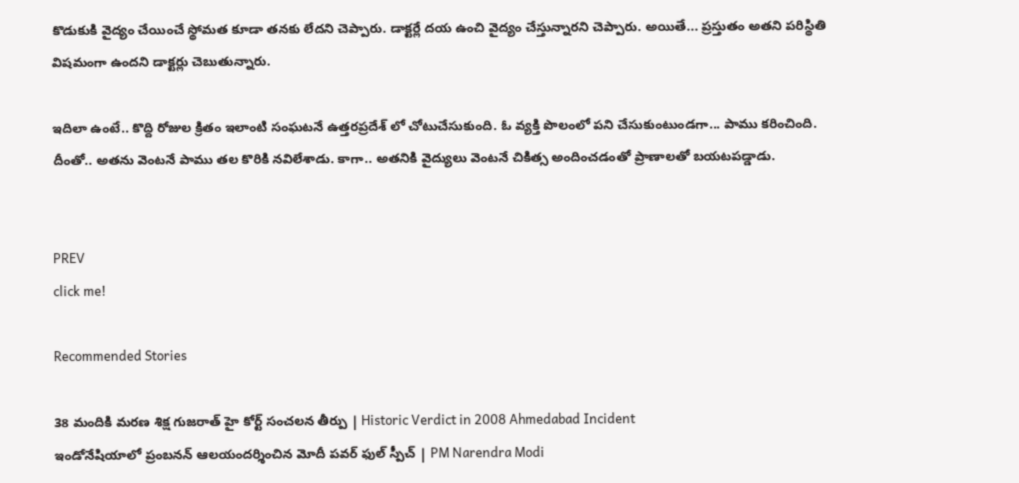కొడుకుకి వైద్యం చేయించే స్థోమత కూడా తనకు లేదని చెప్పారు. డాక్టర్లే దయ ఉంచి వైద్యం చేస్తున్నారని చెప్పారు. అయితే... ప్రస్తుతం అతని పరిస్థితి విషమంగా ఉందని డాక్టర్లు చెబుతున్నారు.

ఇదిలా ఉంటే.. కొద్ది రోజుల క్రితం ఇలాంటి సంఘటనే ఉత్తరప్రదేశ్ లో చోటుచేసుకుంది. ఓ వ్యక్తి పొలంలో పని చేసుకుంటుండగా... పాము కరించింది. దీంతో.. అతను వెంటనే పాము తల కొరికి నవిలేశాడు. కాగా.. అతనికి వైద్యులు వెంటనే చికిత్స అందించడంతో ప్రాణాలతో బయటపడ్డాడు.


PREV
click me!

Recommended Stories

38 మందికి మరణ శిక్ష గుజరాత్ హై కోర్ట్ సంచలన తీర్పు | Historic Verdict in 2008 Ahmedabad Incident
ఇండోనేషియాలో ప్రంబనన్ ఆలయందర్శించిన మోదీ పవర్ ఫుల్ స్పీచ్ | PM Narendra Modi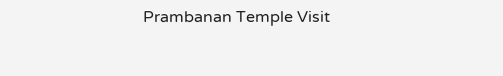Prambanan Temple Visit